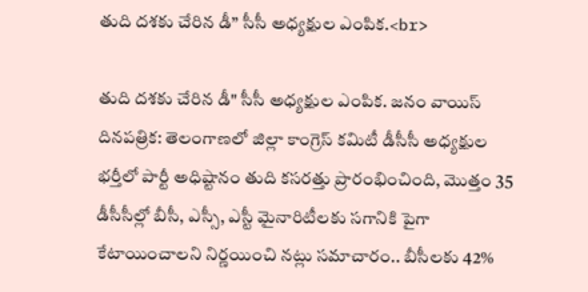తుది దశకు చేరిన డీ” సీసీ అధ్యక్షుల ఎంపిక.<br>

తుది దశకు చేరిన డీ" సీసీ అధ్యక్షుల ఎంపిక. జనం వాయిస్ దినపత్రిక: తెలంగాణలో జిల్లా కాంగ్రెస్‌ కమిటీ డీసీసీ అధ్యక్షుల భర్తీలో పార్టీ అధిష్టానం తుది కసరత్తు ప్రారంభించింది, మొత్తం 35 డీసీసీల్లో బీసీ, ఎస్సీ, ఎస్టీ మైనారిటీలకు సగానికి పైగా కేటాయించాలని నిర్ణయించి నట్లు సమాచారం.. బీసీలకు 42%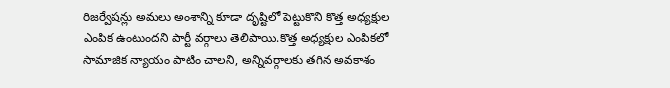రిజర్వేషన్లు అమలు అంశాన్ని కూడా దృష్టిలో పెట్టుకొని కొత్త అధ్యక్షుల ఎంపిక ఉంటుందని పార్టీ వర్గాలు తెలిపాయి.కొత్త అధ్యక్షుల ఎంపికలో సామాజిక న్యాయం పాటిం చాలని, అన్నివర్గాలకు తగిన అవకాశం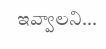ఇవ్వాలని...